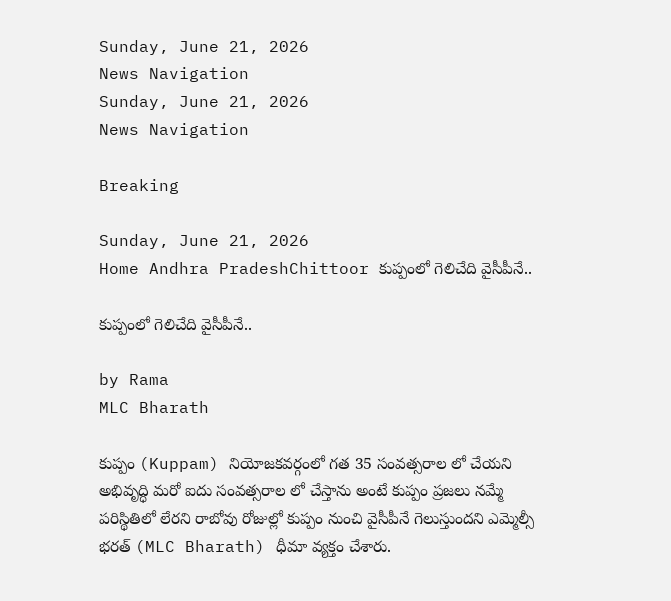Sunday, June 21, 2026
News Navigation
Sunday, June 21, 2026
News Navigation

Breaking

Sunday, June 21, 2026
Home Andhra PradeshChittoor కుప్పంలో గెలిచేది వైసీపీనే..

కుప్పంలో గెలిచేది వైసీపీనే..

by Rama
MLC Bharath

కుప్పం (Kuppam) నియోజకవర్గంలో గత 35 సంవత్సరాల లో చేయని అభివృద్ధి మరో ఐదు సంవత్సరాల లో చేస్తాను అంటే కుప్పం ప్రజలు నమ్మే పరిస్థితిలో లేరని రాబోవు రోజుల్లో కుప్పం నుంచి వైసీపీనే గెలుస్తుందని ఎమ్మెల్సీ భరత్ (MLC Bharath) ధీమా వ్యక్తం చేశారు.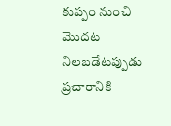కుప్పం నుంచి మొదట నిలబడేటప్పుడు ప్రచారానికి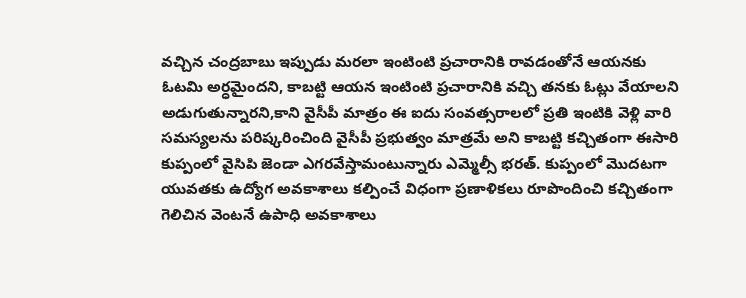వచ్చిన చంద్రబాబు ఇప్పుడు మరలా ఇంటింటి ప్రచారానికి రావడంతోనే ఆయనకు ఓటమి అర్ధమైందని, కాబట్టి ఆయన ఇంటింటి ప్రచారానికి వచ్చి తనకు ఓట్లు వేయాలని అడుగుతున్నారని,కాని వైసీపీ మాత్రం ఈ ఐదు సంవత్సరాలలో ప్రతి ఇంటికి వెళ్లి వారి సమస్యలను పరిష్కరించింది వైసీపీ ప్రభుత్వం మాత్రమే అని కాబట్టి కచ్చితంగా ఈసారి కుప్పంలో వైసిపి జెండా ఎగరవేస్తామంటున్నారు ఎమ్మెల్సీ భరత్. కుప్పంలో మొదటగా యువతకు ఉద్యోగ అవకాశాలు కల్పించే విధంగా ప్రణాళికలు రూపొందించి కచ్చితంగా గెలిచిన వెంటనే ఉపాధి అవకాశాలు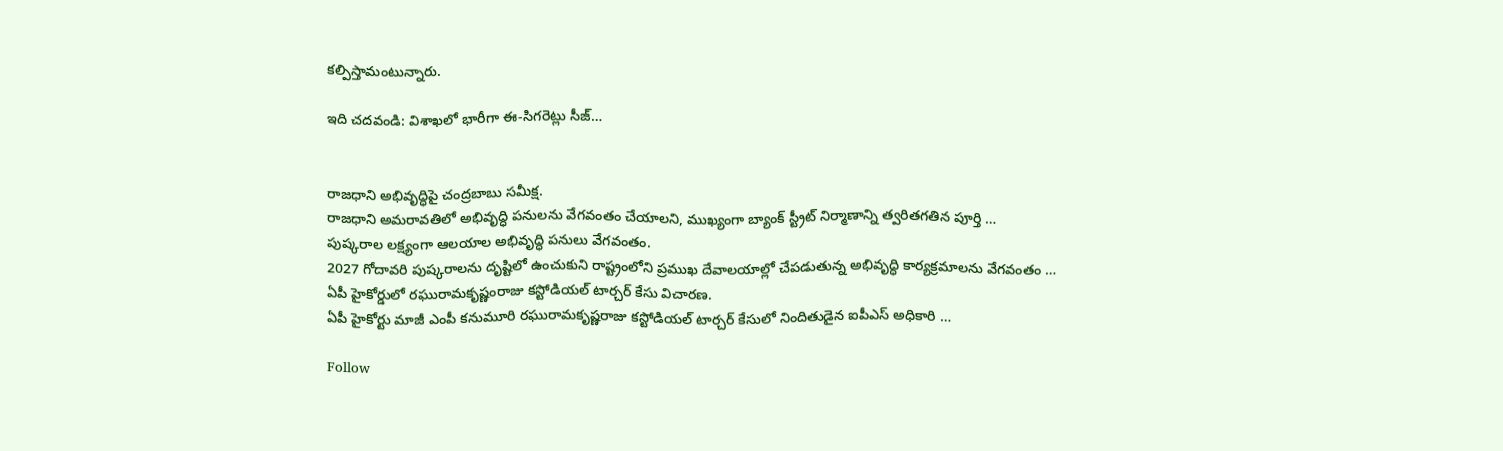కల్పిస్తామంటున్నారు.

ఇది చదవండి: విశాఖలో భారీగా ఈ-సిగరెట్లు సీజ్…


రాజధాని అభివృద్ధిపై చంద్రబాబు సమీక్ష.
రాజధాని అమరావతిలో అభివృద్ధి పనులను వేగవంతం చేయాలని, ముఖ్యంగా బ్యాంక్ స్ట్రీట్ నిర్మాణాన్ని త్వరితగతిన పూర్తి …
పుష్కరాల లక్ష్యంగా ఆలయాల అభివృద్ధి పనులు వేగవంతం.
2027 గోదావరి పుష్కరాలను దృష్టిలో ఉంచుకుని రాష్ట్రంలోని ప్రముఖ దేవాలయాల్లో చేపడుతున్న అభివృద్ధి కార్యక్రమాలను వేగవంతం …
ఏపీ హైకోర్డులో రఘురామకృష్ణంరాజు కస్టోడియల్ టార్చర్ కేసు విచారణ.
ఏపీ హైకోర్టు మాజీ ఎంపీ కనుమూరి రఘురామకృష్ణరాజు కస్టోడియల్ టార్చర్ కేసులో నిందితుడైన ఐపీఎస్ అధికారి …

Follow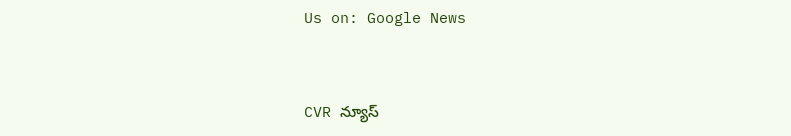Us on: Google News


CVR న్యూస్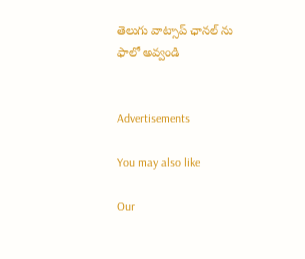తెలుగు వాట్సాప్ ఛానల్ ను ఫాలో అవ్వండి


Advertisements

You may also like

Our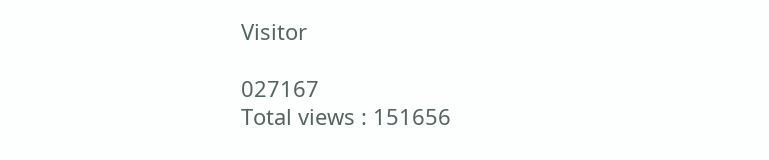Visitor

027167
Total views : 151656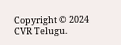Copyright © 2024 CVR Telugu.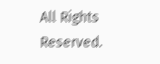All Rights Reserved.